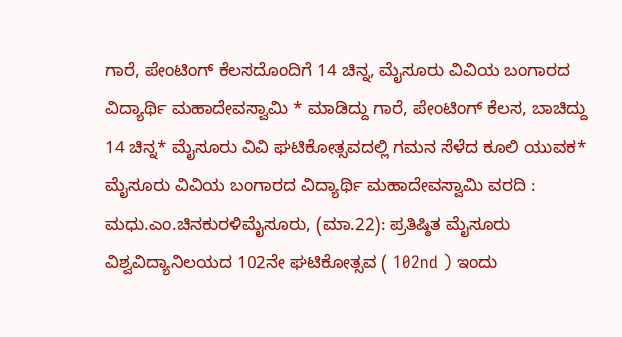ಗಾರೆ, ಪೇಂಟಿಂಗ್ ಕೆಲಸದೊಂದಿಗೆ 14 ಚಿನ್ನ, ಮೈಸೂರು ವಿವಿಯ ಬಂಗಾರದ ವಿದ್ಯಾರ್ಥಿ ಮಹಾದೇವಸ್ವಾಮಿ * ಮಾಡಿದ್ದು ಗಾರೆ, ಪೇಂಟಿಂಗ್ ಕೆಲಸ, ಬಾಚಿದ್ದು 14 ಚಿನ್ನ* ಮೈಸೂರು ವಿವಿ ಘಟಿಕೋತ್ಸವದಲ್ಲಿ ಗಮನ ಸೆಳೆದ ಕೂಲಿ ಯುವಕ* ಮೈಸೂರು ವಿವಿಯ ಬಂಗಾರದ ವಿದ್ಯಾರ್ಥಿ ಮಹಾದೇವಸ್ವಾಮಿ ವರದಿ : ಮಧು.ಎಂ.ಚಿನಕುರಳಿಮೈಸೂರು, (ಮಾ.22): ಪ್ರತಿಷ್ಠಿತ ಮೈಸೂರು ವಿಶ್ವವಿದ್ಯಾನಿಲಯದ 102ನೇ ಘಟಿಕೋತ್ಸವ ( 102nd ) ಇಂದು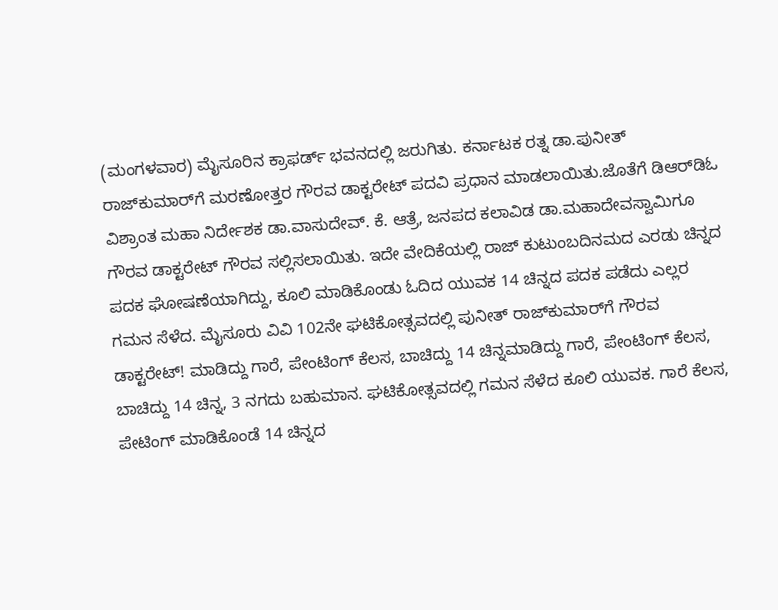(ಮಂಗಳವಾರ) ಮೈಸೂರಿನ ಕ್ರಾಫರ್ಡ್ ಭವನದಲ್ಲಿ ಜರುಗಿತು. ಕರ್ನಾಟಕ ರತ್ನ ಡಾ.ಪುನೀತ್ ರಾಜ್‌ಕುಮಾರ್‌ಗೆ ಮರಣೋತ್ತರ ಗೌರವ ಡಾಕ್ಟರೇಟ್‌ ಪದವಿ ಪ್ರಧಾನ ಮಾಡಲಾಯಿತು.ಜೊತೆಗೆ ಡಿಆರ್‌ಡಿಓ ವಿಶ್ರಾಂತ ಮಹಾ ನಿರ್ದೇಶಕ ಡಾ.ವಾಸುದೇವ್. ಕೆ. ಆತ್ರೆ, ಜನಪದ ಕಲಾವಿಡ ಡಾ.ಮಹಾದೇವಸ್ವಾಮಿಗೂ ಗೌರವ ಡಾಕ್ಟರೇಟ್ ಗೌರವ ಸಲ್ಲಿಸಲಾಯಿತು. ಇದೇ ವೇದಿಕೆಯಲ್ಲಿ ರಾಜ್ ಕುಟುಂಬದಿನಮದ ಎರಡು ಚಿನ್ನದ ಪದಕ ಘೋಷಣೆಯಾಗಿದ್ದು, ಕೂಲಿ ಮಾಡಿಕೊಂಡು ಓದಿದ ಯುವಕ 14 ಚಿನ್ನದ ಪದಕ ಪಡೆದು ಎಲ್ಲರ ಗಮನ ಸೆಳೆದ. ಮೈಸೂರು ವಿವಿ 102ನೇ ಘಟಿಕೋತ್ಸವದಲ್ಲಿ ಪುನೀತ್‌ ರಾಜ್‌ಕುಮಾರ್‌ಗೆ ಗೌರವ ಡಾಕ್ಟರೇಟ್! ಮಾಡಿದ್ದು ಗಾರೆ, ಪೇಂಟಿಂಗ್ ಕೆಲಸ, ಬಾಚಿದ್ದು 14 ಚಿನ್ನಮಾಡಿದ್ದು ಗಾರೆ, ಪೇಂಟಿಂಗ್ ಕೆಲಸ, ಬಾಚಿದ್ದು 14 ಚಿನ್ನ, 3 ನಗದು ಬಹುಮಾನ. ಘಟಿಕೋತ್ಸವದಲ್ಲಿ ಗಮನ ಸೆಳೆದ ಕೂಲಿ ಯುವಕ. ಗಾರೆ ಕೆಲಸ, ಪೇಟಿಂಗ್ ಮಾಡಿಕೊಂಡೆ 14 ಚಿನ್ನದ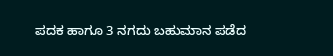ಪದಕ ಹಾಗೂ 3 ನಗದು ಬಹುಮಾನ ಪಡೆದ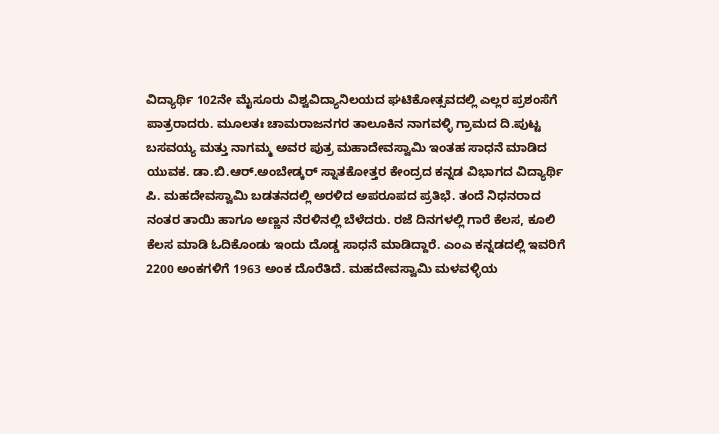ವಿದ್ಯಾರ್ಥಿ 102ನೇ ಮೈಸೂರು ವಿಶ್ವವಿದ್ಯಾನಿಲಯದ ಘಟಿಕೋತ್ಸವದಲ್ಲಿ ಎಲ್ಲರ ಪ್ರಶಂಸೆಗೆ ಪಾತ್ರರಾದರು. ಮೂಲತಃ ಚಾಮರಾಜನಗರ ತಾಲೂಕಿನ ನಾಗವಳ್ಳಿ ಗ್ರಾಮದ ದಿ.ಪುಟ್ಟ ಬಸವಯ್ಯ ಮತ್ತು ನಾಗಮ್ಮ ಅವರ ಪುತ್ರ ಮಹಾದೇವಸ್ವಾಮಿ ಇಂತಹ ಸಾಧನೆ ಮಾಡಿದ ಯುವಕ. ಡಾ.ಬಿ.ಆರ್.ಅಂಬೇಡ್ಕರ್‌ ಸ್ನಾತಕೋತ್ತರ ಕೇಂದ್ರದ ಕನ್ನಡ ವಿಭಾಗದ ವಿದ್ಯಾರ್ಥಿ ಪಿ. ಮಹದೇವಸ್ವಾಮಿ ಬಡತನದಲ್ಲಿ ಅರಳಿದ ಅಪರೂಪದ ಪ್ರತಿಭೆ. ತಂದೆ ನಿಧನರಾದ ನಂತರ ತಾಯಿ ಹಾಗೂ ಅಣ್ಣನ ನೆರಳಿನಲ್ಲಿ ಬೆಳೆದರು. ರಜೆ ದಿನಗಳಲ್ಲಿ ಗಾರೆ ಕೆಲಸ, ಕೂಲಿ ಕೆಲಸ ಮಾಡಿ ಓದಿಕೊಂಡು ಇಂದು ದೊಡ್ಡ ಸಾಧನೆ ಮಾಡಿದ್ದಾರೆ. ಎಂಎ ಕನ್ನಡದಲ್ಲಿ ಇವರಿಗೆ 2200 ಅಂಕಗಳಿಗೆ 1963 ಅಂಕ ದೊರೆತಿದೆ. ಮಹದೇವಸ್ವಾಮಿ ಮಳವಳ್ಳಿಯ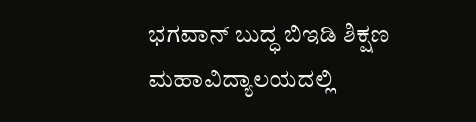ಭಗವಾನ್ ಬುದ್ಧ ಬಿಇಡಿ ಶಿಕ್ಷಣ ಮಹಾವಿದ್ಯಾಲಯದಲ್ಲಿ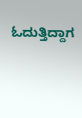ಓದುತ್ತಿದ್ದಾಗ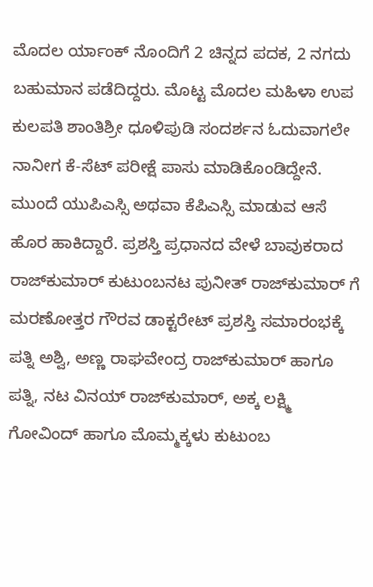ಮೊದಲ ‌ರ್ಯಾಂಕ್ ನೊಂದಿಗೆ 2 ಚಿನ್ನದ ಪದಕ, 2 ನಗದು ಬಹುಮಾನ ಪಡೆದಿದ್ದರು. ಮೊಟ್ಟ ಮೊದಲ ಮಹಿಳಾ ಉಪ ಕುಲಪತಿ ಶಾಂತಿಶ್ರೀ ಧೂಳಿಪುಡಿ ಸಂದರ್ಶನ ಓದುವಾಗಲೇ ನಾನೀಗ ಕೆ-ಸೆಟ್ ಪರೀಕ್ಷೆ ಪಾಸು ಮಾಡಿಕೊಂಡಿದ್ದೇನೆ. ಮುಂದೆ ಯುಪಿಎಸ್ಸಿ ಅಥವಾ ಕೆಪಿಎಸ್ಸಿ ಮಾಡುವ ಆಸೆ ಹೊರ ಹಾಕಿದ್ದಾರೆ. ಪ್ರಶಸ್ತಿ ಪ್ರಧಾನದ ವೇಳೆ ಬಾವುಕರಾದ ರಾಜ್‍ಕುಮಾರ್‌ ಕುಟುಂಬನಟ ಪುನೀತ್ ರಾಜ್‍ಕುಮಾರ್ ಗೆ ಮರಣೋತ್ತರ ಗೌರವ ಡಾಕ್ಟರೇಟ್ ಪ್ರಶಸ್ತಿ ಸಮಾರಂಭಕ್ಕೆ ಪತ್ನಿ ಅಶ್ವಿ, ಅಣ್ಣ ರಾಘವೇಂದ್ರ ರಾಜ್‌ಕುಮಾರ್ ಹಾಗೂ ಪತ್ನಿ, ನಟ ವಿನಯ್‌ ರಾಜ್‌ಕುಮಾರ್, ಅಕ್ಕ ಲಕ್ಷ್ಮಿ ಗೋವಿಂದ್ ಹಾಗೂ ಮೊಮ್ಮಕ್ಕಳು ಕುಟುಂಬ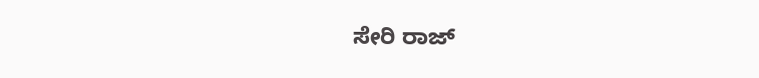ಸೇರಿ ರಾಜ್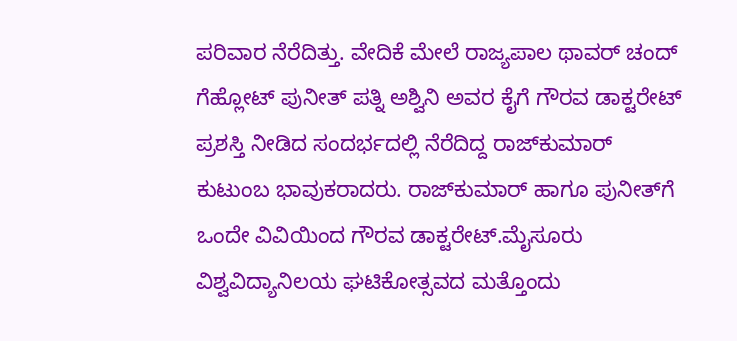ಪರಿವಾರ ನೆರೆದಿತ್ತು. ವೇದಿಕೆ ಮೇಲೆ ರಾಜ್ಯಪಾಲ ಥಾವರ್ ಚಂದ್ ಗೆಹ್ಲೋಟ್ ಪುನೀತ್ ಪತ್ನಿ ಅಶ್ವಿನಿ ಅವರ ಕೈಗೆ ಗೌರವ ಡಾಕ್ಟರೇಟ್ ಪ್ರಶಸ್ತಿ ನೀಡಿದ ಸಂದರ್ಭದಲ್ಲಿ ನೆರೆದಿದ್ದ ರಾಜ್‌ಕುಮಾರ್ ಕುಟುಂಬ ಭಾವುಕರಾದರು. ರಾಜ್‌ಕುಮಾರ್ ಹಾಗೂ ಪುನೀತ್‌ಗೆ ಒಂದೇ ವಿವಿಯಿಂದ ಗೌರವ ಡಾಕ್ಟರೇಟ್.ಮೈಸೂರು ವಿಶ್ವವಿದ್ಯಾನಿಲಯ ಘಟಿಕೋತ್ಸವದ ಮತ್ತೊಂದು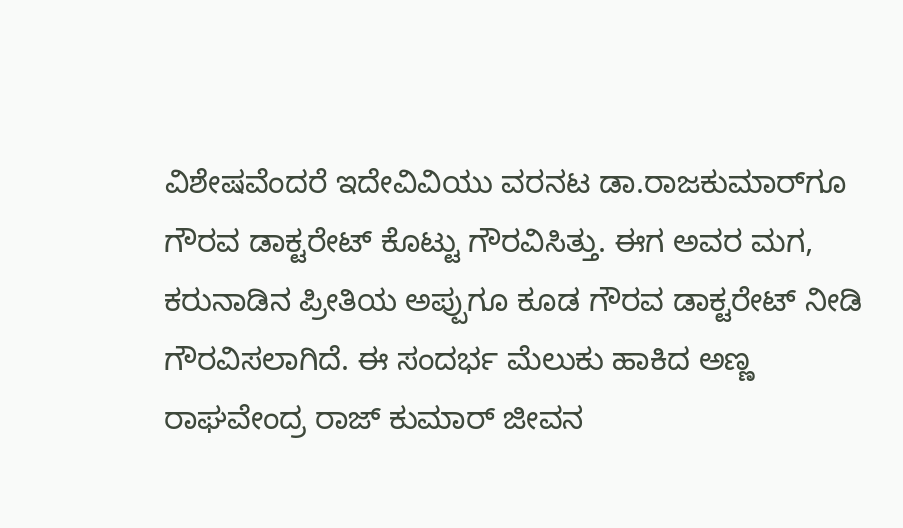ವಿಶೇಷವೆಂದರೆ ಇದೇವಿವಿಯು ವರನಟ ಡಾ.ರಾಜಕುಮಾರ್‌ಗೂ ಗೌರವ ಡಾಕ್ಟರೇಟ್ ಕೊಟ್ಟು ಗೌರವಿಸಿತ್ತು. ಈಗ ಅವರ ಮಗ, ಕರುನಾಡಿನ ಪ್ರೀತಿಯ ಅಪ್ಪುಗೂ ಕೂಡ ಗೌರವ ಡಾಕ್ಟರೇಟ್ ನೀಡಿ ಗೌರವಿಸಲಾಗಿದೆ. ಈ ಸಂದರ್ಭ ಮೆಲುಕು ಹಾಕಿದ ಅಣ್ಣ ರಾಘವೇಂದ್ರ ರಾಜ್ ಕುಮಾರ್ ಜೀವನ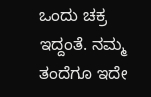ಒಂದು ಚಕ್ರ ಇದ್ದಂತೆ. ನಮ್ಮ ತಂದೆಗೂ ಇದೇ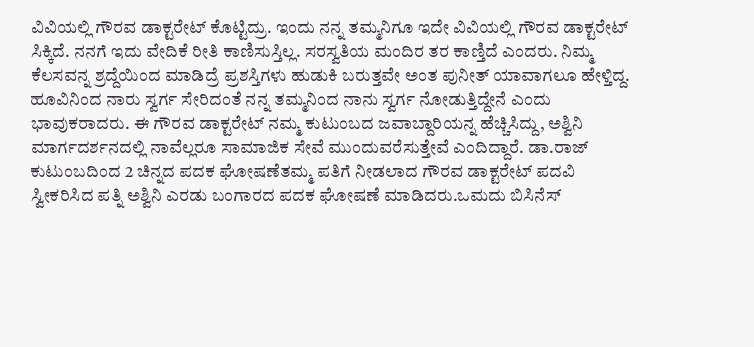ವಿವಿಯಲ್ಲಿ ಗೌರವ ಡಾಕ್ಟರೇಟ್ ಕೊಟ್ಟಿದ್ರು. ಇಂದು ನನ್ನ ತಮ್ಮನಿಗೂ ಇದೇ ವಿವಿಯಲ್ಲಿ ಗೌರವ ಡಾಕ್ಟರೇಟ್ ಸಿಕ್ಕಿದೆ. ನನಗೆ ಇದು ವೇದಿಕೆ ರೀತಿ ಕಾಣಿಸುಸ್ತಿಲ್ಲ. ಸರಸ್ವತಿಯ ಮಂದಿರ ತರ ಕಾಣ್ತಿದೆ ಎಂದರು. ನಿಮ್ಮ ಕೆಲಸವನ್ನ ಶ್ರದ್ದೆಯಿಂದ ಮಾಡಿದ್ರೆ ಪ್ರಶಸ್ತಿಗಳು ಹುಡುಕಿ ಬರುತ್ತವೇ ಅಂತ ಪುನೀತ್ ಯಾವಾಗಲೂ ಹೇಳ್ತಿದ್ದ. ಹೂವಿನಿಂದ ನಾರು ಸ್ವರ್ಗ ಸೇರಿದಂತೆ ನನ್ನ ತಮ್ಮನಿಂದ ನಾನು ಸ್ವರ್ಗ ನೋಡುತ್ತಿದ್ದೇನೆ ಎಂದು ಭಾವುಕರಾದರು. ಈ ಗೌರವ ಡಾಕ್ಟರೇಟ್‌ ನಮ್ಮ ಕುಟುಂಬದ ಜವಾಬ್ದಾರಿಯನ್ನ ಹೆಚ್ಚಿಸಿದ್ದು, ಅಶ್ವಿನಿ ಮಾರ್ಗದರ್ಶನದಲ್ಲಿ ನಾವೆಲ್ಲರೂ ಸಾಮಾಜಿಕ ಸೇವೆ ಮುಂದುವರೆಸುತ್ತೇವೆ ಎಂದಿದ್ದಾರೆ. ಡಾ.ರಾಜ್ ಕುಟುಂಬದಿಂದ 2 ಚಿನ್ನದ ಪದಕ ಘೋಷಣೆತಮ್ಮ ಪತಿಗೆ ನೀಡಲಾದ ಗೌರವ ಡಾಕ್ಟರೇಟ್ ಪದವಿ ಸ್ವೀಕರಿಸಿದ ಪತ್ನಿ ಅಶ್ವಿನಿ ಎರಡು ಬಂಗಾರದ ಪದಕ ಘೋಷಣೆ ಮಾಡಿದರು.ಒಮದು ಬಿಸಿನೆಸ್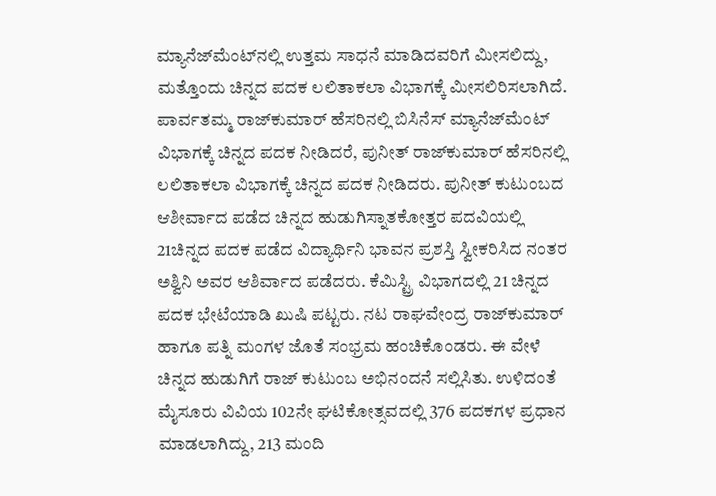ಮ್ಯಾನೆಜ್‌ಮೆಂಟ್‌‌ನಲ್ಲಿ ಉತ್ತಮ ಸಾಧನೆ ಮಾಡಿದವರಿಗೆ ಮೀಸಲಿದ್ದು, ಮತ್ತೊಂದು ಚಿನ್ನದ ಪದಕ ಲಲಿತಾಕಲಾ ವಿಭಾಗಕ್ಕೆ ಮೀಸಲಿರಿಸಲಾಗಿದೆ. ಪಾರ್ವತಮ್ಮ ರಾಜ್‍ಕುಮಾರ್ ಹೆಸರಿನಲ್ಲಿ ಬಿಸಿನೆಸ್‌ ಮ್ಯಾನೆಜ್‌ಮೆಂಟ್‌ ವಿಭಾಗಕ್ಕೆ ಚಿನ್ನದ ಪದಕ ನೀಡಿದರೆ, ಪುನೀತ್ ರಾಜ್‍ಕುಮಾರ್ ಹೆಸರಿನಲ್ಲಿ ಲಲಿತಾಕಲಾ ವಿಭಾಗಕ್ಕೆ ಚಿನ್ನದ ಪದಕ ನೀಡಿದರು. ಪುನೀತ್ ಕುಟುಂಬದ ಆಶೀರ್ವಾದ ಪಡೆದ ಚಿನ್ನದ ಹುಡುಗಿಸ್ನಾತಕೋತ್ತರ ಪದವಿಯಲ್ಲಿ 21ಚಿನ್ನದ ಪದಕ ಪಡೆದ ವಿದ್ಯಾರ್ಥಿ‌ನಿ ಭಾವನ ಪ್ರಶಸ್ತಿ ಸ್ವೀಕರಿಸಿದ ನಂತರ ಅಶ್ವಿನಿ ಅವರ ಆಶಿರ್ವಾದ ಪಡೆದರು. ಕೆಮಿಸ್ಟ್ರಿ ವಿಭಾಗದಲ್ಲಿ 21 ಚಿನ್ನದ ಪದಕ ಭೇಟೆಯಾಡಿ ಖುಷಿ ಪಟ್ಟರು. ನಟ ರಾಘವೇಂದ್ರ ರಾಜ್‌ಕುಮಾರ್ ಹಾಗೂ ಪತ್ನಿ ಮಂಗಳ ಜೊತೆ ಸಂಭ್ರಮ ಹಂಚಿಕೊಂಡರು. ಈ ವೇಳೆ ಚಿನ್ನದ ಹುಡುಗಿಗೆ ರಾಜ್ ಕುಟುಂಬ ಅಭಿನಂದನೆ ಸಲ್ಲಿಸಿತು. ಉಳಿದಂತೆ ಮೈಸೂರು ವಿವಿಯ 102ನೇ ಘಟಿಕೋತ್ಸವದಲ್ಲಿ 376 ಪದಕಗಳ ಪ್ರಧಾನ ಮಾಡಲಾಗಿದ್ದು, 213 ಮಂದಿ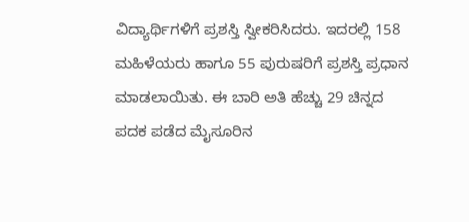ವಿದ್ಯಾರ್ಥಿಗಳಿಗೆ ಪ್ರಶಸ್ತಿ ಸ್ವೀಕರಿಸಿದರು. ಇದರಲ್ಲಿ 158 ಮಹಿಳೆಯರು ಹಾಗೂ 55 ಪುರುಷರಿಗೆ ಪ್ರಶಸ್ತಿ ಪ್ರಧಾನ ಮಾಡಲಾಯಿತು. ಈ ಬಾರಿ ಅತಿ ಹೆಚ್ಚು 29 ಚಿನ್ನದ ಪದಕ ಪಡೆದ ಮೈಸೂರಿನ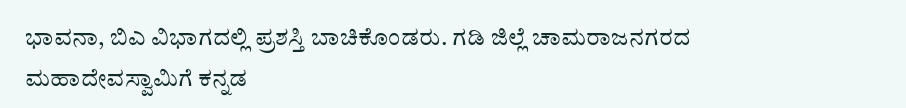ಭಾವನಾ, ಬಿಎ ವಿಭಾಗದಲ್ಲಿ ಪ್ರಶಸ್ತಿ ಬಾಚಿಕೊಂಡರು. ಗಡಿ ಜಿಲ್ಲೆ ಚಾಮರಾಜನಗರದ ಮಹಾದೇವಸ್ವಾಮಿಗೆ ಕನ್ನಡ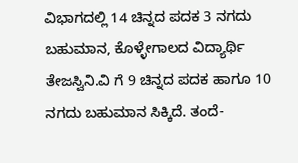ವಿಭಾಗದಲ್ಲಿ 14 ಚಿನ್ನದ ಪದಕ 3 ನಗದು ಬಹುಮಾನ, ಕೊಳ್ಳೇಗಾಲದ ವಿದ್ಯಾರ್ಥಿ ತೇಜಸ್ವಿನಿ.ವಿ ಗೆ 9 ಚಿನ್ನದ ಪದಕ ಹಾಗೂ 10 ನಗದು ಬಹುಮಾನ ಸಿಕ್ಕಿದೆ. ತಂದೆ-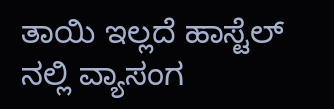ತಾಯಿ ಇಲ್ಲದೆ ಹಾಸ್ಟೆಲ್ ನಲ್ಲಿ ವ್ಯಾಸಂಗ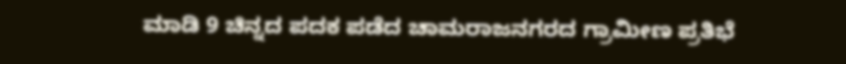ಮಾಡಿ 9 ಚಿನ್ನದ ಪದಕ ಪಡೆದ ಚಾಮರಾಜನಗರದ ಗ್ರಾಮೀಣ ಪ್ರತಿಭೆ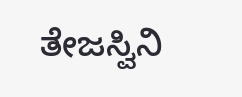ತೇಜಸ್ವಿನಿ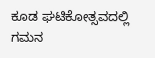ಕೂಡ ಘಟಿಕೋತ್ಸವದಲ್ಲಿ ಗಮನ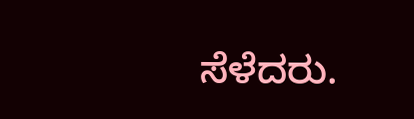ಸೆಳೆದರು.